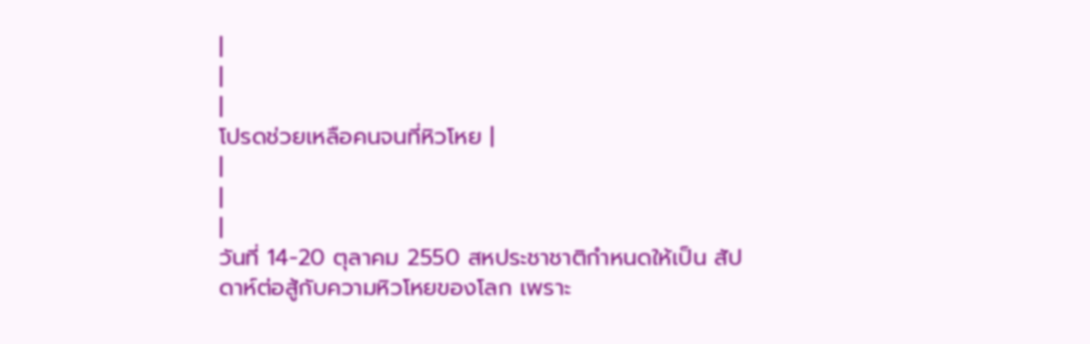|
|
|
โปรดช่วยเหลือคนจนที่หิวโหย |
|
|
|
วันที่ 14-20 ตุลาคม 2550 สหประชาชาติกำหนดให้เป็น สัปดาห์ต่อสู้กับความหิวโหยของโลก เพราะ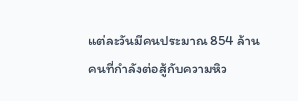แต่ละวันมีคนประมาณ 854 ล้านคนที่กำลังต่อสู้กับความหิว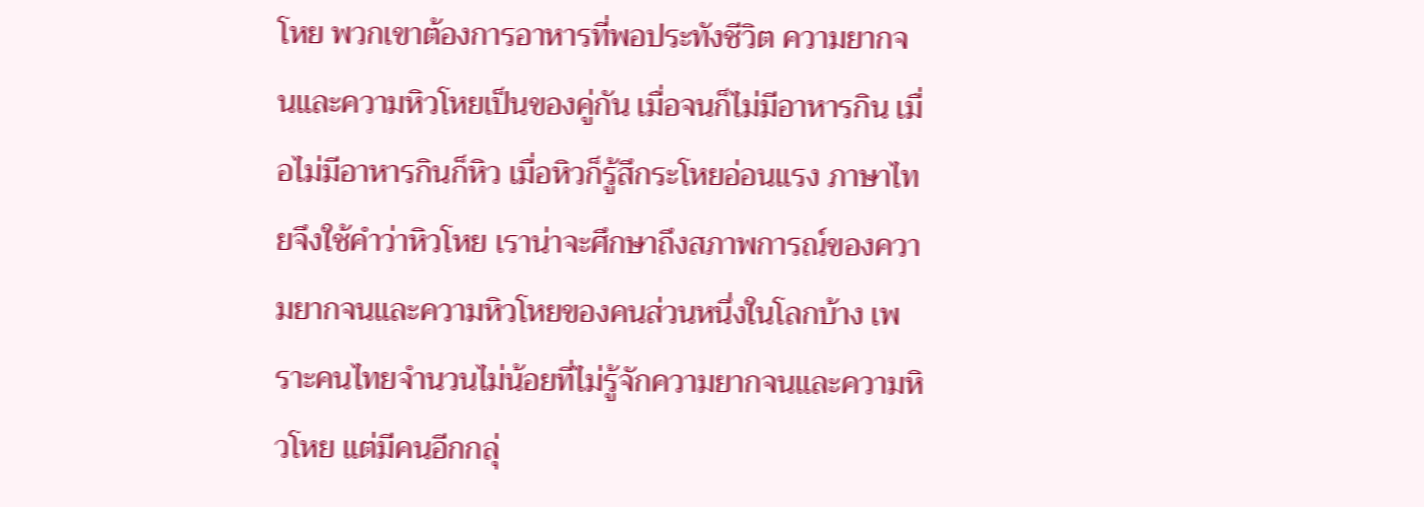โหย พวกเขาต้องการอาหารที่พอประทังชีวิต ความยากจนและความหิวโหยเป็นของคู่กัน เมื่อจนก็ไม่มีอาหารกิน เมื่อไม่มีอาหารกินก็หิว เมื่อหิวก็รู้สึกระโหยอ่อนแรง ภาษาไทยจึงใช้คำว่าหิวโหย เราน่าจะศึกษาถึงสภาพการณ์ของความยากจนและความหิวโหยของคนส่วนหนึ่งในโลกบ้าง เพราะคนไทยจำนวนไม่น้อยที่ไม่รู้จักความยากจนและความหิวโหย แต่มีคนอีกกลุ่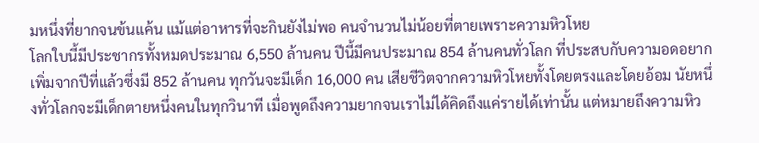มหนึ่งที่ยากจนข้นแค้น แม้แต่อาหารที่จะกินยังไม่พอ คนจำนวนไม่น้อยที่ตายเพราะความหิวโหย
โลกใบนี้มีประชากรทั้งหมดประมาณ 6,550 ล้านคน ปีนี้มีคนประมาณ 854 ล้านคนทั่วโลก ที่ประสบกับความอดอยากเพิ่มจากปีที่แล้วซึ่งมี 852 ล้านคน ทุกวันจะมีเด็ก 16,000 คน เสียชีวิตจากความหิวโหยทั้งโดยตรงและโดยอ้อม นัยหนึ่งทั่วโลกจะมีเด็กตายหนึ่งคนในทุกวินาที เมื่อพูดถึงความยากจนเราไม่ได้คิดถึงแค่รายได้เท่านั้น แต่หมายถึงความหิว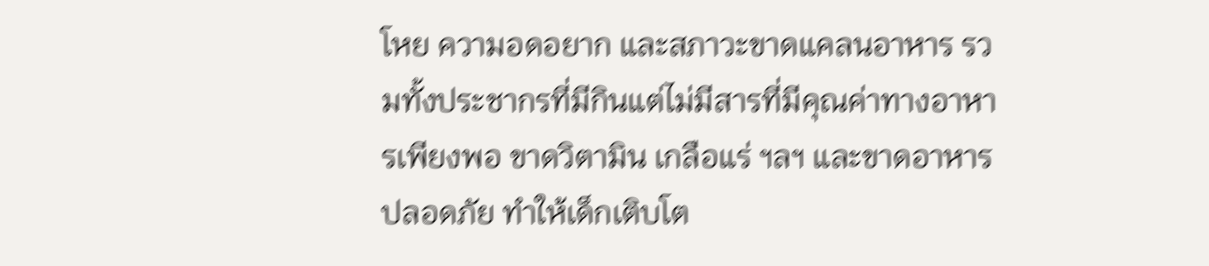โหย ความอดอยาก และสภาวะขาดแคลนอาหาร รวมทั้งประชากรที่มีกินแต่ไม่มีสารที่มีคุณค่าทางอาหารเพียงพอ ขาดวิตามิน เกลือแร่ ฯลฯ และขาดอาหารปลอดภัย ทำให้เด็กเติบโต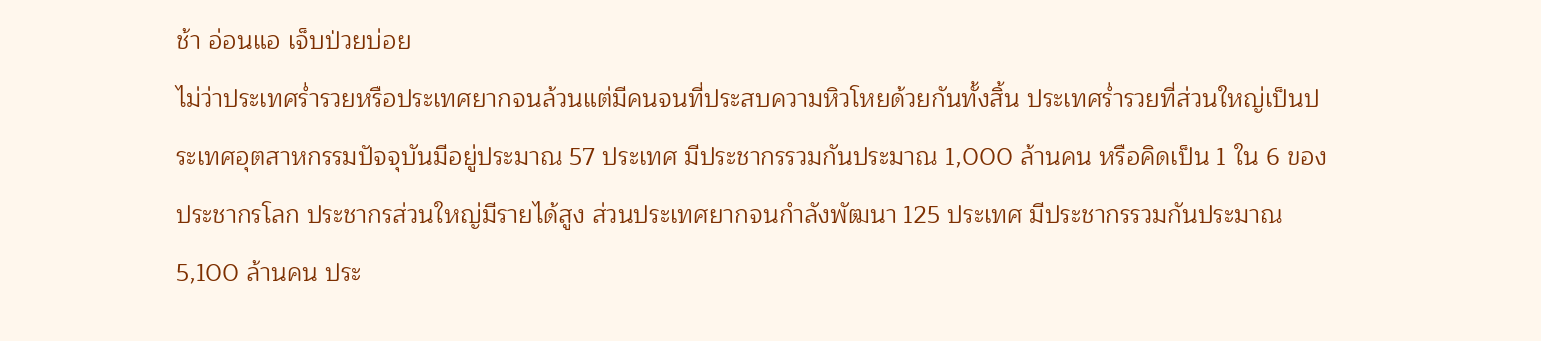ช้า อ่อนแอ เจ็บป่วยบ่อย
ไม่ว่าประเทศร่ำรวยหรือประเทศยากจนล้วนแต่มีคนจนที่ประสบความหิวโหยด้วยกันทั้งสิ้น ประเทศร่ำรวยที่ส่วนใหญ่เป็นประเทศอุตสาหกรรมปัจจุบันมีอยู่ประมาณ 57 ประเทศ มีประชากรรวมกันประมาณ 1,000 ล้านคน หรือคิดเป็น 1 ใน 6 ของประชากรโลก ประชากรส่วนใหญ่มีรายได้สูง ส่วนประเทศยากจนกำลังพัฒนา 125 ประเทศ มีประชากรรวมกันประมาณ 5,100 ล้านคน ประ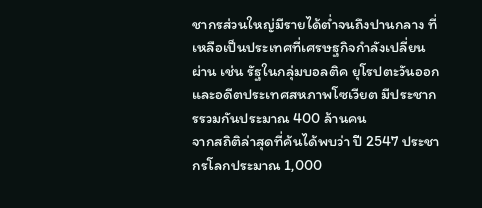ชากรส่วนใหญ่มีรายได้ต่ำจนถึงปานกลาง ที่เหลือเป็นประเทศที่เศรษฐกิจกำลังเปลี่ยนผ่าน เช่น รัฐในกลุ่มบอลติค ยุโรปตะวันออก และอดีตประเทศสหภาพโซเวียต มีประชากรรวมกันประมาณ 400 ล้านคน
จากสถิติล่าสุดที่ค้นได้พบว่า ปี 2547 ประชากรโลกประมาณ 1,000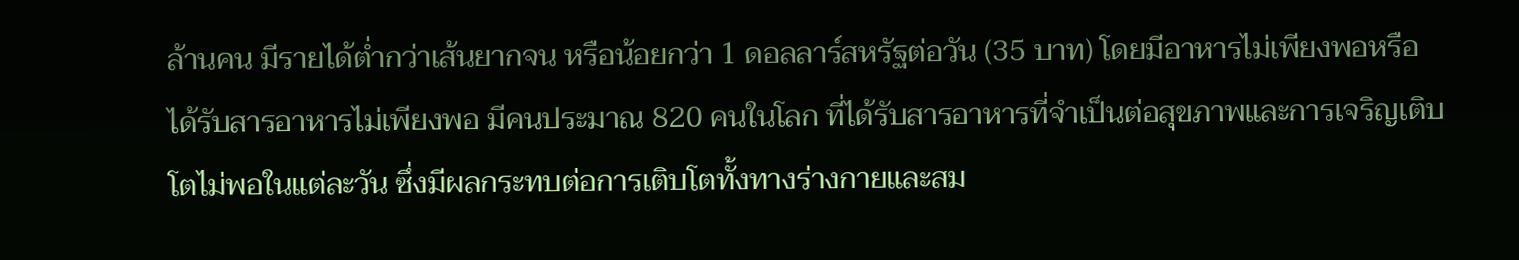ล้านคน มีรายได้ต่ำกว่าเส้นยากจน หรือน้อยกว่า 1 ดอลลาร์สหรัฐต่อวัน (35 บาท) โดยมีอาหารไม่เพียงพอหรือได้รับสารอาหารไม่เพียงพอ มีคนประมาณ 820 คนในโลก ที่ได้รับสารอาหารที่จำเป็นต่อสุขภาพและการเจริญเติบโตไม่พอในแต่ละวัน ซึ่งมีผลกระทบต่อการเติบโตทั้งทางร่างกายและสม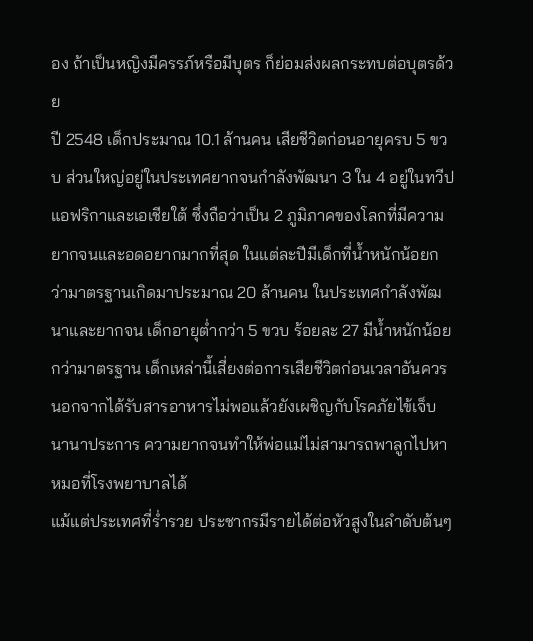อง ถ้าเป็นหญิงมีครรภ์หรือมีบุตร ก็ย่อมส่งผลกระทบต่อบุตรด้วย
ปี 2548 เด็กประมาณ 10.1 ล้านคน เสียชีวิตก่อนอายุครบ 5 ขวบ ส่วนใหญ่อยู่ในประเทศยากจนกำลังพัฒนา 3 ใน 4 อยู่ในทวีปแอฟริกาและเอเชียใต้ ซึ่งถือว่าเป็น 2 ภูมิภาคของโลกที่มีความยากจนและอดอยากมากที่สุด ในแต่ละปีมีเด็กที่น้ำหนักน้อยกว่ามาตรฐานเกิดมาประมาณ 20 ล้านคน ในประเทศกำลังพัฒนาและยากจน เด็กอายุต่ำกว่า 5 ขวบ ร้อยละ 27 มีน้ำหนักน้อยกว่ามาตรฐาน เด็กเหล่านี้เสี่ยงต่อการเสียชีวิตก่อนเวลาอันควร นอกจากได้รับสารอาหารไม่พอแล้วยังเผชิญกับโรคภัยไข้เจ็บนานาประการ ความยากจนทำให้พ่อแม่ไม่สามารถพาลูกไปหาหมอที่โรงพยาบาลได้
แม้แต่ประเทศที่ร่ำรวย ประชากรมีรายได้ต่อหัวสูงในลำดับต้นๆ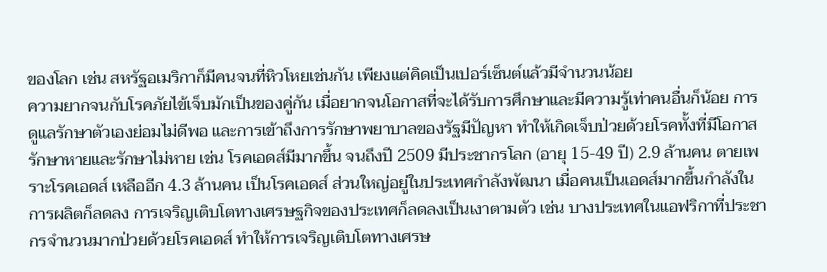ของโลก เช่น สหรัฐอเมริกาก็มีคนจนที่หิวโหยเช่นกัน เพียงแต่คิดเป็นเปอร์เซ็นต์แล้วมีจำนวนน้อย
ความยากจนกับโรคภัยไข้เจ็บมักเป็นของคู่กัน เมื่อยากจนโอกาสที่จะได้รับการศึกษาและมีความรู้เท่าคนอื่นก็น้อย การดูแลรักษาตัวเองย่อมไม่ดีพอ และการเข้าถึงการรักษาพยาบาลของรัฐมีปัญหา ทำให้เกิดเจ็บป่วยด้วยโรคทั้งที่มีโอกาสรักษาหายและรักษาไม่หาย เช่น โรคเอดส์มีมากขึ้น จนถึงปี 2509 มีประชากรโลก (อายุ 15-49 ปี) 2.9 ล้านคน ตายเพราะโรคเอดส์ เหลืออีก 4.3 ล้านคน เป็นโรคเอดส์ ส่วนใหญ่อยู่ในประเทศกำลังพัฒนา เมื่อคนเป็นเอดส์มากขึ้นกำลังในการผลิตก็ลดลง การเจริญเติบโตทางเศรษฐกิจของประเทศก็ลดลงเป็นเงาตามตัว เช่น บางประเทศในแอฟริกาที่ประชากรจำนวนมากป่วยด้วยโรคเอดส์ ทำให้การเจริญเติบโตทางเศรษ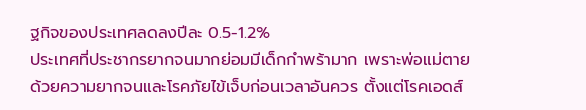ฐกิจของประเทศลดลงปีละ 0.5-1.2%
ประเทศที่ประชากรยากจนมากย่อมมีเด็กกำพร้ามาก เพราะพ่อแม่ตายด้วยความยากจนและโรคภัยไข้เจ็บก่อนเวลาอันควร ตั้งแต่โรคเอดส์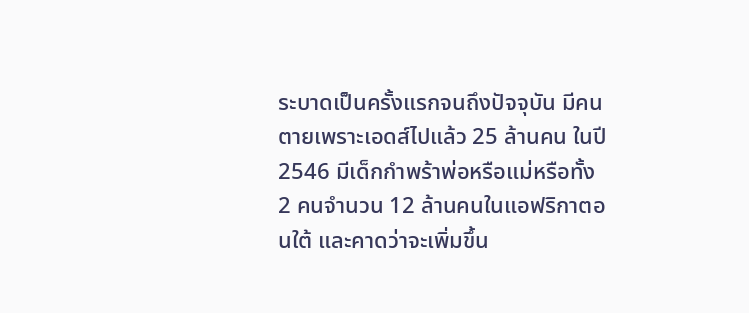ระบาดเป็นครั้งแรกจนถึงปัจจุบัน มีคนตายเพราะเอดส์ไปแล้ว 25 ล้านคน ในปี 2546 มีเด็กกำพร้าพ่อหรือแม่หรือทั้ง 2 คนจำนวน 12 ล้านคนในแอฟริกาตอนใต้ และคาดว่าจะเพิ่มขึ้น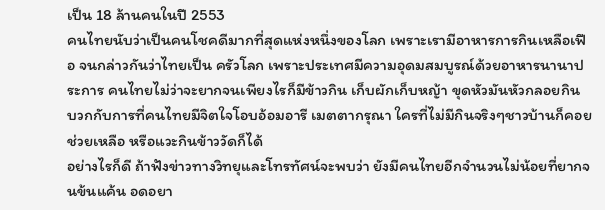เป็น 18 ล้านคนในปี 2553
คนไทยนับว่าเป็นคนโชคดีมากที่สุดแห่งหนึ่งของโลก เพราะเรามีอาหารการกินเหลือเฟือ จนกล่าวกันว่าไทยเป็น ครัวโลก เพราะประเทศมีความอุดมสมบูรณ์ด้วยอาหารนานาประการ คนไทยไม่ว่าจะยากจนเพียงไรก็มีข้าวกิน เก็บผักเก็บหญ้า ขุดหัวมันหัวกลอยกิน บวกกับการที่คนไทยมีจิตใจโอบอ้อมอารี เมตตากรุณา ใครที่ไม่มีกินจริงๆชาวบ้านก็คอยช่วยเหลือ หรือแวะกินข้าววัดก็ได้
อย่างไรก็ดี ถ้าฟังข่าวทางวิทยุและโทรทัศน์จะพบว่า ยังมีคนไทยอีกจำนวนไม่น้อยที่ยากจนข้นแค้น อดอยา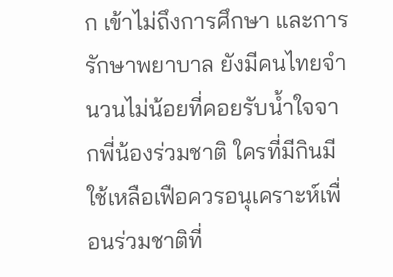ก เข้าไม่ถึงการศึกษา และการรักษาพยาบาล ยังมีคนไทยจำนวนไม่น้อยที่คอยรับน้ำใจจากพี่น้องร่วมชาติ ใครที่มีกินมีใช้เหลือเฟือควรอนุเคราะห์เพื่อนร่วมชาติที่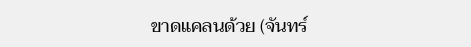ขาดแคลนด้วย (จันทร์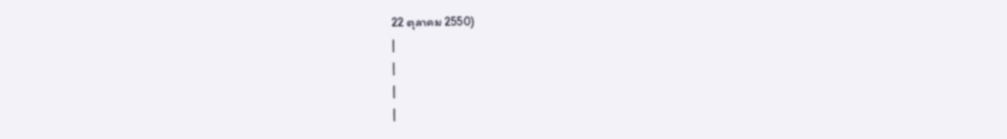22 ตุลาคม 2550)
|
|
|
|